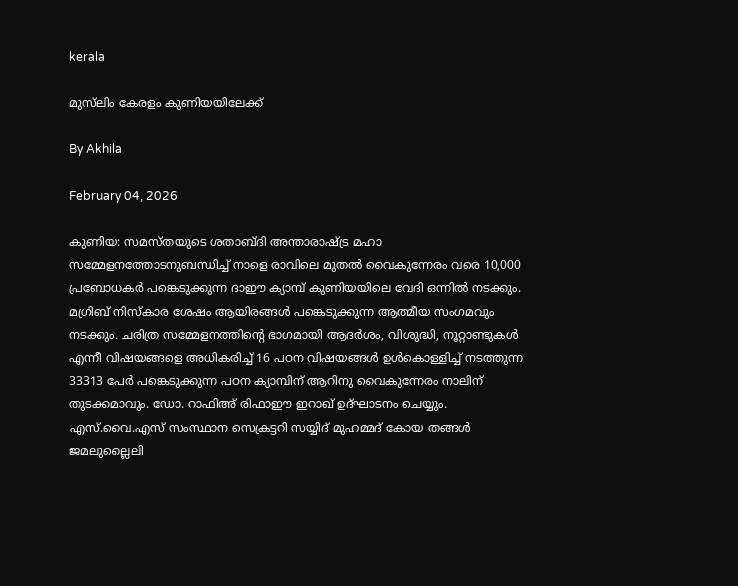kerala

മുസ്‌ലിം കേരളം കുണിയയിലേക്ക്

By Akhila

February 04, 2026

കുണിയ: സമസ്തയുടെ ശതാബ്ദി അന്താരാഷ്ട്ര മഹാ സമ്മേളനത്തോടനുബന്ധിച്ച് നാളെ രാവിലെ മുതല്‍ വൈകുന്നേരം വരെ 10,000 പ്രബോധകര്‍ പങ്കെടുക്കുന്ന ദാഈ ക്യാമ്പ് കുണിയയിലെ വേദി ഒന്നില്‍ നടക്കും. മഗ്രിബ് നിസ്‌കാര ശേഷം ആയിരങ്ങള്‍ പങ്കെടുക്കുന്ന ആത്മീയ സംഗമവും നടക്കും. ചരിത്ര സമ്മേളനത്തിന്റെ ഭാഗമായി ആദര്‍ശം, വിശുദ്ധി, നൂറ്റാണ്ടുകള്‍ എന്നീ വിഷയങ്ങളെ അധികരിച്ച് 16 പഠന വിഷയങ്ങള്‍ ഉള്‍കൊള്ളിച്ച് നടത്തുന്ന 33313 പേര്‍ പങ്കെടുക്കുന്ന പഠന ക്യാമ്പിന് ആറിനു വൈകുന്നേരം നാലിന് തുടക്കമാവും. ഡോ. റാഫിഅ് രിഫാഈ ഇറാഖ് ഉദ്ഘാടനം ചെയ്യും. എസ്.വൈ.എസ് സംസ്ഥാന സെക്രട്ടറി സയ്യിദ് മുഹമ്മദ് കോയ തങ്ങള്‍ ജമലുല്ലൈലി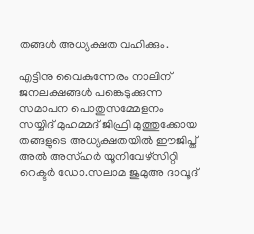തങ്ങള്‍ അധ്യക്ഷത വഹിക്കും.

എട്ടിനു വൈകുന്നേരം നാലിന് ജനലക്ഷങ്ങള്‍ പങ്കെടുക്കുന്ന സമാപന പൊതുസമ്മേളനം സയ്യിദ് മുഹമ്മദ് ജിഫ്രി മുത്തുക്കോയ തങ്ങളുടെ അധ്യക്ഷതയില്‍ ഈജിപ്ത് അല്‍ അസ്ഹര്‍ യൂനിവേഴ്സിറ്റി റെക്ടര്‍ ഡോ.സലാമ ജുമുഅ ദാവൂദ്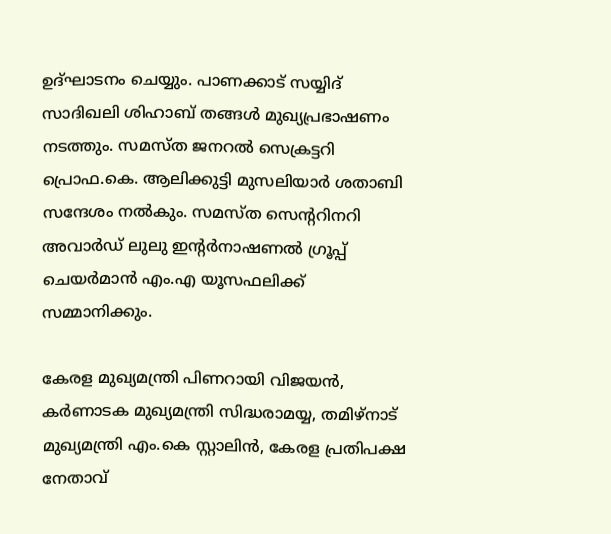ഉദ്ഘാടനം ചെയ്യും. പാണക്കാട് സയ്യിദ് സാദിഖലി ശിഹാബ് തങ്ങള്‍ മുഖ്യപ്രഭാഷണം നടത്തും. സമസ്ത ജനറല്‍ സെക്രട്ടറി പ്രൊഫ.കെ. ആലിക്കുട്ടി മുസലിയാര്‍ ശതാബി സന്ദേശം നല്‍കും. സമസ്ത സെന്ററിനറി അവാര്‍ഡ് ലുലു ഇന്റര്‍നാഷണല്‍ ഗ്രൂപ്പ് ചെയര്‍മാന്‍ എം.എ യൂസഫലിക്ക് സമ്മാനിക്കും.

കേരള മുഖ്യമന്ത്രി പിണറായി വിജയന്‍, കര്‍ണാടക മുഖ്യമന്ത്രി സിദ്ധരാമയ്യ, തമിഴ്‌നാട് മുഖ്യമന്ത്രി എം.കെ സ്റ്റാലിന്‍, കേരള പ്രതിപക്ഷ നേതാവ്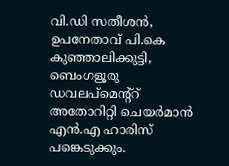വി.ഡി സതീശന്‍, ഉപനേതാവ് പി.കെ കുഞ്ഞാലിക്കുട്ടി, ബെംഗളൂരു ഡവലപ്‌മെന്റ്‌റ് അതോറിറ്റി ചെയര്‍മാന്‍ എന്‍.എ ഹാരിസ് പങ്കെടുക്കും.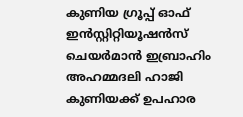കുണിയ ഗ്രൂപ്പ് ഓഫ് ഇന്‍സ്റ്റിറ്റിയൂഷന്‍സ് ചെയര്‍മാന്‍ ഇബ്രാഹിം അഹമ്മദലി ഹാജി കുണിയക്ക് ഉപഹാര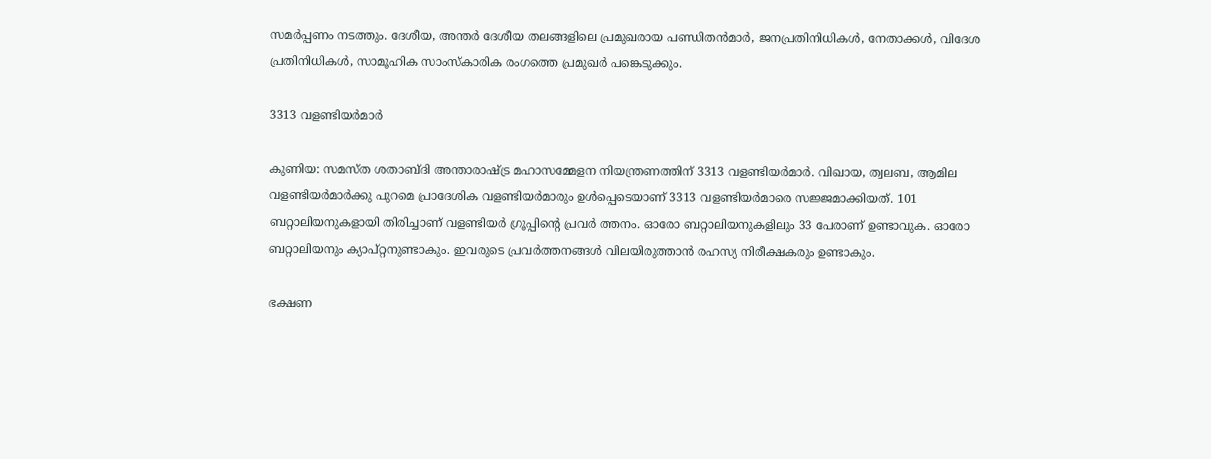സമര്‍പ്പണം നടത്തും. ദേശീയ, അന്തര്‍ ദേശീയ തലങ്ങളിലെ പ്രമുഖരായ പണ്ഡിതന്‍മാര്‍, ജനപ്രതിനിധികള്‍, നേതാക്കള്‍, വിദേശ പ്രതിനിധികള്‍, സാമൂഹിക സാംസ്‌കാരിക രംഗത്തെ പ്രമുഖര്‍ പങ്കെടുക്കും.

3313 വളണ്ടിയര്‍മാര്‍

കുണിയ: സമസ്ത ശതാബ്ദി അന്താരാഷ്ട്ര മഹാസമ്മേളന നിയന്ത്രണത്തിന് 3313 വളണ്ടിയര്‍മാര്‍. വിഖായ, ത്വലബ, ആമില വളണ്ടിയര്‍മാര്‍ക്കു പുറമെ പ്രാദേശിക വളണ്ടിയര്‍മാരും ഉള്‍പ്പെടെയാണ് 3313 വളണ്ടിയര്‍മാരെ സജ്ജമാക്കിയത്. 101 ബറ്റാലിയനുകളായി തിരിച്ചാണ് വളണ്ടിയര്‍ ഗ്രൂപ്പിന്റെ പ്രവര്‍ ത്തനം. ഓരോ ബറ്റാലിയനുകളിലും 33 പേരാണ് ഉണ്ടാവുക. ഓരോ ബറ്റാലിയനും ക്യാപ്റ്റനുണ്ടാകും. ഇവരുടെ പ്രവര്‍ത്തനങ്ങള്‍ വിലയിരുത്താന്‍ രഹസ്യ നിരീക്ഷകരും ഉണ്ടാകും.

ഭക്ഷണ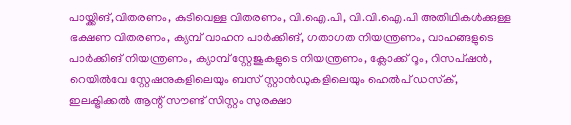പായ്ക്കിങ്,വിതരണം, കുടിവെള്ള വിതരണം, വി.ഐ.പി, വി.വി.ഐ.പി അതിഥികള്‍ക്കുള്ള ഭക്ഷണ വിതരണം, ക്യമ്പ് വാഹന പാര്‍ക്കിങ്, ഗതാഗത നിയന്ത്രണം, വാഹങ്ങളുടെ പാര്‍ക്കിങ് നിയന്ത്രണം, ക്യാമ്പ് സ്റ്റേജുകളുടെ നിയന്ത്രണം, ക്ലോക്ക് റൂം, റിസപ്ഷന്‍, റെയില്‍വേ സ്റ്റേഷനുകളിലെയും ബസ് സ്റ്റാന്‍ഡുകളിലെയും ഹെല്‍പ് ഡസ്‌ക്, ഇലക്ട്രിക്കല്‍ ആന്റ് സൗണ്ട് സിസ്റ്റം സുരക്ഷാ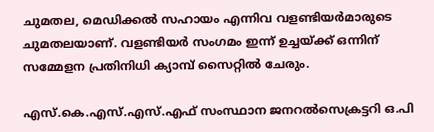ചുമതല, മെഡിക്കല്‍ സഹായം എന്നിവ വളണ്ടിയര്‍മാരുടെ ചുമതലയാണ്. വളണ്ടിയര്‍ സംഗമം ഇന്ന് ഉച്ചയ്ക്ക് ഒന്നിന് സമ്മേളന പ്രതിനിധി ക്യാമ്പ് സൈറ്റില്‍ ചേരും.

എസ്.കെ.എസ്.എസ്.എഫ് സംസ്ഥാന ജനറല്‍സെക്രട്ടറി ഒ.പി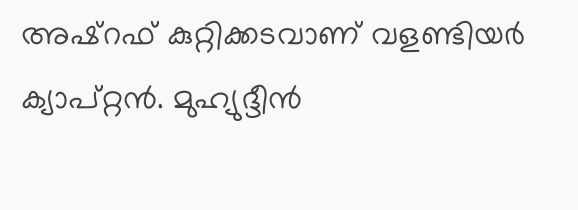അഷ്‌റഫ് കുറ്റിക്കടവാണ് വളണ്ടിയര്‍ ക്യാപ്റ്റന്‍. മുഹ്യുദ്ദീന്‍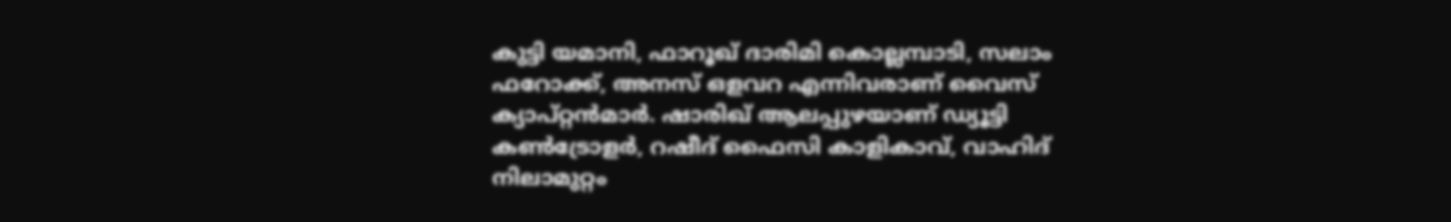കുട്ടി യമാനി, ഫാറൂഖ് ദാരിമി കൊല്ലമ്പാടി, സലാം ഫറോക്ക്, അനസ് ഒളവറ എന്നിവരാണ് വൈസ് ക്യാപ്റ്റന്‍മാര്‍. ഷാരിഖ് ആലപ്പുഴയാണ് ഡ്യൂട്ടി കണ്‍ട്രോളര്‍, റഷീദ് ഫൈസി കാളികാവ്, വാഹിദ് നിലാമുറ്റം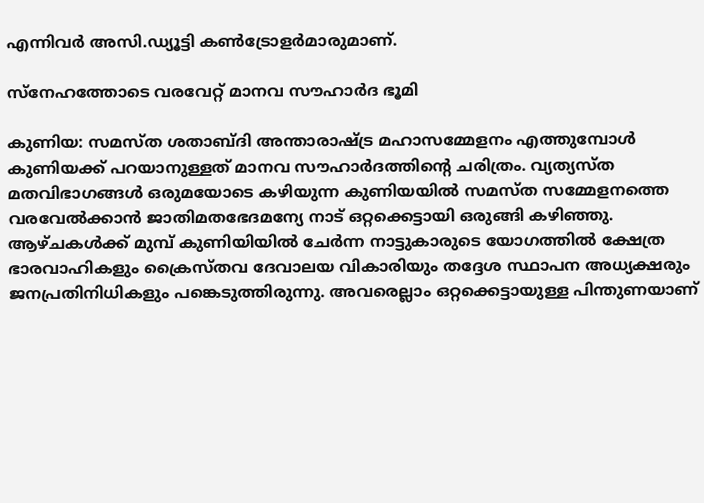എന്നിവര്‍ അസി.ഡ്യൂട്ടി കണ്‍ട്രോളര്‍മാരുമാണ്.

സ്‌നേഹത്തോടെ വരവേറ്റ് മാനവ സൗഹാര്‍ദ ഭൂമി

കുണിയ: സമസ്ത ശതാബ്ദി അന്താരാഷ്ട്ര മഹാസമ്മേളനം എത്തുമ്പോള്‍ കുണിയക്ക് പറയാനുള്ളത് മാനവ സൗഹാര്‍ദത്തിന്റെ ചരിത്രം. വ്യത്യസ്ത മതവിഭാഗങ്ങള്‍ ഒരുമയോടെ കഴിയുന്ന കുണിയയില്‍ സമസ്ത സമ്മേളനത്തെ വരവേല്‍ക്കാന്‍ ജാതിമതഭേദമന്യേ നാട് ഒറ്റക്കെട്ടായി ഒരുങ്ങി കഴിഞ്ഞു. ആഴ്ചകള്‍ക്ക് മുമ്പ് കുണിയിയില്‍ ചേര്‍ന്ന നാട്ടുകാരുടെ യോഗത്തില്‍ ക്ഷേത്ര ഭാരവാഹികളും ക്രൈസ്തവ ദേവാലയ വികാരിയും തദ്ദേശ സ്ഥാപന അധ്യക്ഷരും ജനപ്രതിനിധികളും പങ്കെടുത്തിരുന്നു. അവരെല്ലാം ഒറ്റക്കെട്ടായുള്ള പിന്തുണയാണ്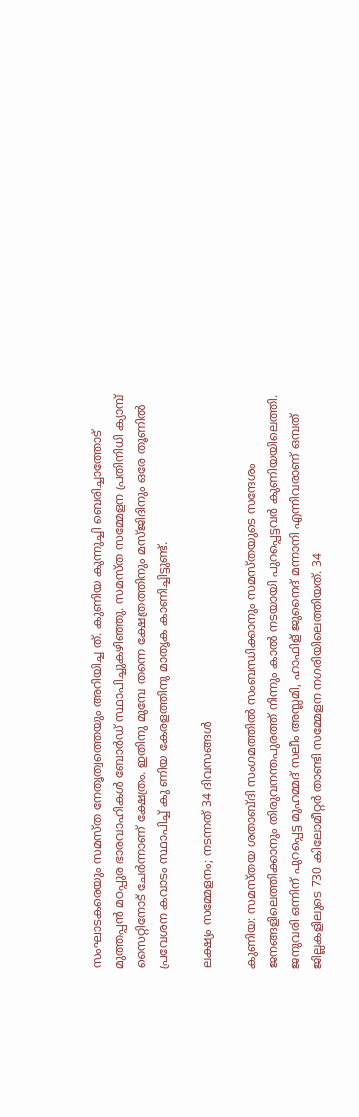സംഘാടകരെയും സമസ്ത നേതൃത്വത്തെയും അറിയിച്ച ത്. കുണിയ കുന്നുച്ചി ബെരിച്ചാത്തോട് മുത്തപ്പന്‍ മഠപ്പുര ഭാരവാഹികള്‍ ബോര്‍ഡ് സ്ഥാപിച്ചുകഴിഞ്ഞു. സമസ്ത സമ്മേളന പ്രതിനിധി ക്യാമ്പ് സൈറ്റിനോട് ചേര്‍ന്നാണ് ക്ഷേത്രം. ഇതിനു മുമ്പേ തന്നെ ക്ഷേത്രത്തിനും മസ്ജിദിനും ഒരേ തൂണില്‍ പ്രവേശന കവാടം സ്ഥാപിച്ച് കു ണിയ കേരളത്തിനു മാതൃക കാണിച്ചിട്ടുണ്ട്.

ലക്ഷ്യം സമ്മേളനം; നടന്നത് 34 ദിവസങ്ങള്‍

കുണിയ: സമസ്തയ ശതാബ്ദി സംഗമത്തില്‍ സംബന്ധിക്കാനും സമസ്തയുടെ സന്ദേശം ജനങ്ങളിലെത്തിക്കാനും തിരുവനന്തപുരത്ത് നിന്നും കാല്‍ നടയായി പുറപ്പെട്ടവര്‍ കുണിയയിലെത്തി. ജനുവരി ഒന്നിന് പുറപ്പെട്ട മുഹമ്മദ് സലീം അസ്ലമി, ഹാഫിള് ജുനൈദ് മന്നാനി എന്നിവരാണ് ഒമ്പത് ജില്ലകളിലുടെ 730 കിലോമീറ്റര്‍ താണ്ടി സമ്മേളന നഗരിയിലെത്തിയത്. 34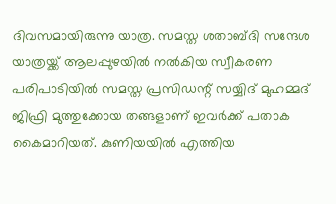ദിവസമായിരുന്നു യാത്ര. സമസ്ത ശതാബ്ദി സന്ദേശ യാത്രയ്ക്ക് ആലപ്പുഴയില്‍ നല്‍കിയ സ്വീകരണ പരിപാടിയില്‍ സമസ്ത പ്രസിഡന്റ് സയ്യിദ് മുഹമ്മദ് ജിഫ്രി മുത്തുക്കോയ തങ്ങളാണ് ഇവര്‍ക്ക് പതാക കൈമാറിയത്. കുണിയയില്‍ എത്തിയ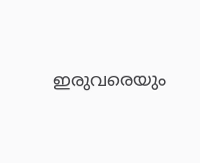ഇരുവരെയും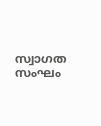സ്വാഗത സംഘം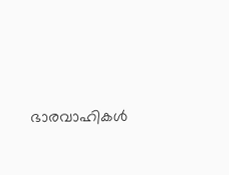ഭാരവാഹികള്‍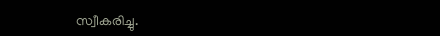സ്വീകരിച്ചു.